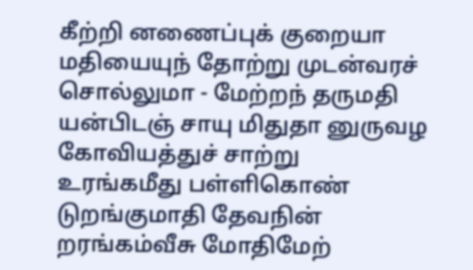கீற்றி னணைப்புக் குறையா மதியையுந் தோற்று முடன்வரச் சொல்லுமா - மேற்றந் தருமதி யன்பிடஞ் சாயு மிதுதா னுருவழ கோவியத்துச் சாற்று
உரங்கமீது பள்ளிகொண் டுறங்குமாதி தேவநின் றரங்கம்வீசு மோதிமேற்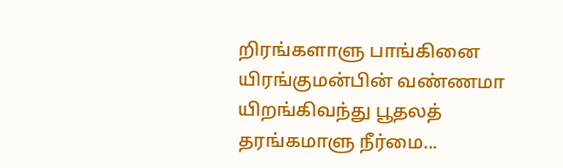றிரங்களாளு பாங்கினை யிரங்குமன்பின் வண்ணமா யிறங்கிவந்து பூதலத் தரங்கமாளு நீர்மை...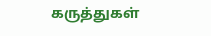கருத்துகள்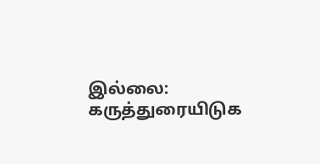இல்லை:
கருத்துரையிடுக